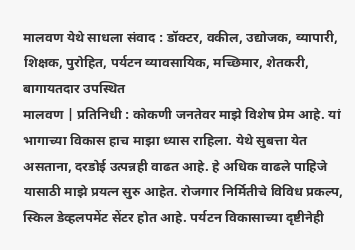मालवण येथे साधला संवाद : डॉक्टर, वकील, उद्योजक, व्यापारी, शिक्षक, पुरोहित, पर्यटन व्यावसायिक, मच्छिमार, शेतकरी, बागायतदार उपस्थित
मालवण | प्रतिनिधी : कोकणी जनतेवर माझे विशेष प्रेम आहे. यां भागाच्या विकास हाच माझा ध्यास राहिला. येथे सुबत्ता येत असताना, दरडोई उत्पन्नही वाढत आहे. हे अधिक वाढले पाहिजे यासाठी माझे प्रयत्न सुरु आहेत. रोजगार निर्मितीचे विविध प्रकल्प, स्किल डेव्हलपमेंट सेंटर होत आहे. पर्यटन विकासाच्या दृष्टीनेही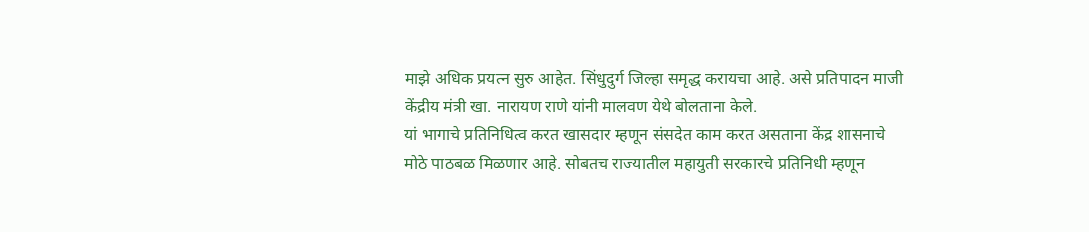माझे अधिक प्रयत्न सुरु आहेत. सिंधुदुर्ग जिल्हा समृद्ध करायचा आहे. असे प्रतिपादन माजी केंद्रीय मंत्री खा. नारायण राणे यांनी मालवण येथे बोलताना केले.
यां भागाचे प्रतिनिधित्व करत खासदार म्हणून संसदेत काम करत असताना केंद्र शासनाचे मोठे पाठबळ मिळणार आहे. सोबतच राज्यातील महायुती सरकारचे प्रतिनिधी म्हणून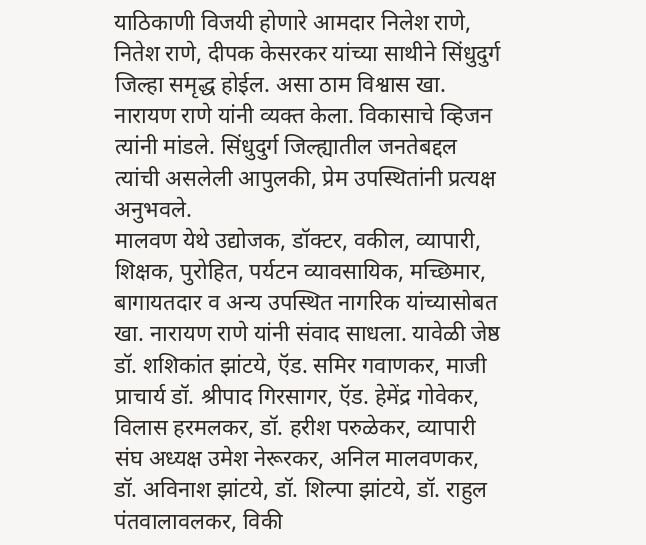याठिकाणी विजयी होणारे आमदार निलेश राणे, नितेश राणे, दीपक केसरकर यांच्या साथीने सिंधुदुर्ग जिल्हा समृद्ध होईल. असा ठाम विश्वास खा. नारायण राणे यांनी व्यक्त केला. विकासाचे व्हिजन त्यांनी मांडले. सिंधुदुर्ग जिल्ह्यातील जनतेबद्दल त्यांची असलेली आपुलकी, प्रेम उपस्थितांनी प्रत्यक्ष अनुभवले.
मालवण येथे उद्योजक, डॉक्टर, वकील, व्यापारी, शिक्षक, पुरोहित, पर्यटन व्यावसायिक, मच्छिमार, बागायतदार व अन्य उपस्थित नागरिक यांच्यासोबत खा. नारायण राणे यांनी संवाद साधला. यावेळी जेष्ठ डॉ. शशिकांत झांटये, ऍड. समिर गवाणकर, माजी प्राचार्य डॉ. श्रीपाद गिरसागर, ऍड. हेमेंद्र गोवेकर, विलास हरमलकर, डॉ. हरीश परुळेकर, व्यापारी संघ अध्यक्ष उमेश नेरूरकर, अनिल मालवणकर, डॉ. अविनाश झांटये, डॉ. शिल्पा झांटये, डॉ. राहुल पंतवालावलकर, विकी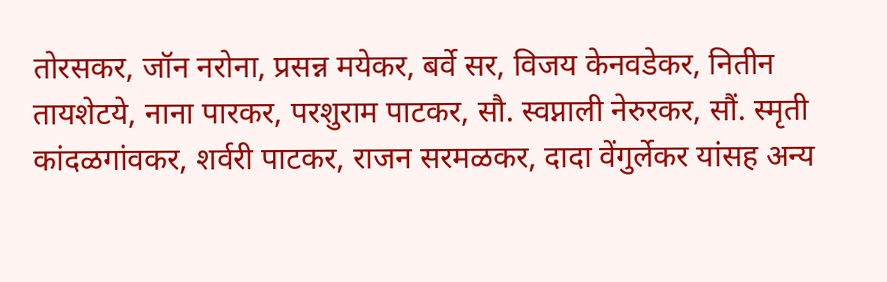तोरसकर, जॉन नरोना, प्रसन्न मयेकर, बर्वे सर, विजय केनवडेकर, नितीन तायशेटये, नाना पारकर, परशुराम पाटकर, सौ. स्वप्नाली नेरुरकर, सौं. स्मृती कांदळगांवकर, शर्वरी पाटकर, राजन सरमळकर, दादा वेंगुर्लेकर यांसह अन्य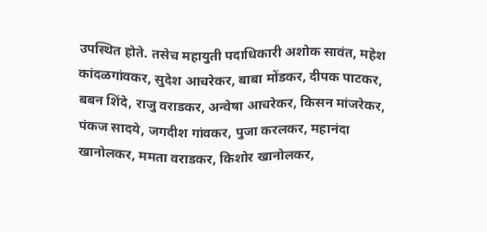उपस्थित होते. तसेच महायुती पदाधिकारी अशोक सावंत, महेश कांदळगांवकर, सुदेश आचरेकर, बाबा मोंडकर, दीपक पाटकर, बबन शिंदे, राजु वराडकर, अन्वेषा आचरेकर, किसन मांजरेकर, पंकज सादये, जगदीश गांवकर, पुजा करलकर, महानंदा खानोलकर, ममता वराडकर, किशोर खानोलकर,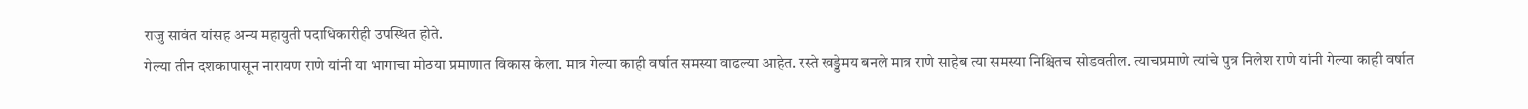राजु सावंत यांसह अन्य महायुती पदाधिकारीही उपस्थित होते.
गेल्या तीन दशकापासून नारायण राणे यांनी या भागाचा मोठया प्रमाणात विकास केला. मात्र गेल्या काही वर्षात समस्या वाढल्या आहेत. रस्ते खड्डेमय बनले मात्र राणे साहेब त्या समस्या निश्चितच सोडवतील. त्याचप्रमाणे त्यांचे पुत्र निलेश राणे यांनी गेल्या काही वर्षात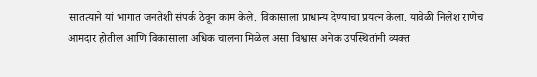सातत्याने यां भागात जनतेशी संपर्क ठेवून काम केले. विकासाला प्राधान्य देण्याचा प्रयत्न केला. यावेळी निलेश राणेच आमदार होतील आणि विकासाला अधिक चालना मिळेल असा विश्वास अनेक उपस्थितांनी व्यक्त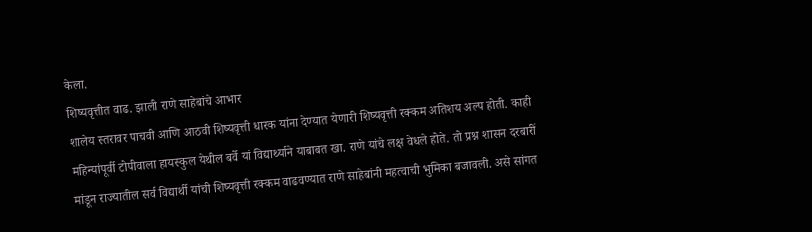केला.
शिष्यवृत्तीत वाढ. झाली राणे साहेबांचे आभार
शालेय स्तरावर पाचवी आणि आठवी शिष्यवृत्ती धारक यांना देण्यात येणारी शिष्यवृत्ती रक्कम अतिशय अल्प होती. काही महिन्यांपूर्वी टोपीवाला हायस्कुल येथील बर्वे यां विद्यार्थ्याने याबाबत खा. राणे यांचे लक्ष वेधले होते. तो प्रश्न शासन दरबारीं मांडून राज्यातील सर्व विद्यार्थी यांची शिष्यवृत्ती रक्कम वाढवण्यात राणे साहेबांनी महत्वाची भुमिका बजावली. असे सांगत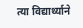त्या विद्यार्थ्याने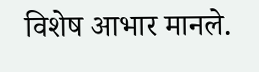विशेष आभार मानले.